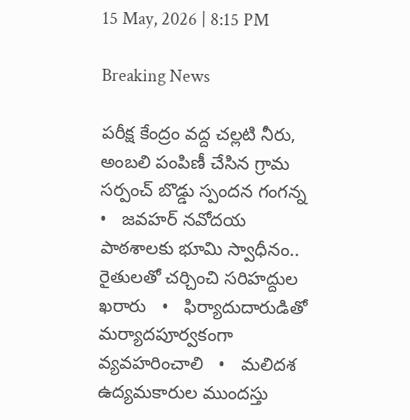15 May, 2026 | 8:15 PM

Breaking News

పరీక్ష కేంద్రం వద్ద చల్లటి నీరు, అంబలి పంపిణీ చేసిన గ్రామ సర్పంచ్ బొడ్డు స్పందన గంగన్న   •   జవహర్ నవోదయ పాఠశాలకు భూమి స్వాధీనం.. రైతులతో చర్చించి సరిహద్దుల ఖరారు   •   ఫిర్యాదుదారుడితో మర్యాదపూర్వకంగా వ్యవహరించాలి   •   మలిదశ ఉద్యమకారుల ముందస్తు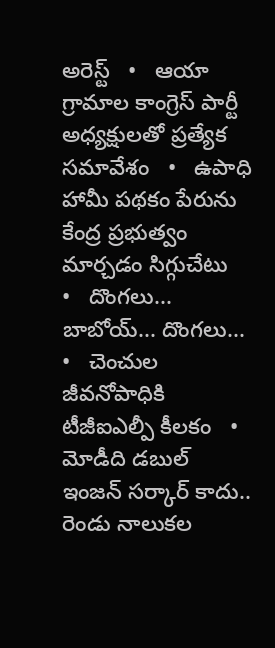అరెస్ట్   •   ఆయా గ్రామాల కాంగ్రెస్ పార్టీ అధ్యక్షులతో ప్రత్యేక సమావేశం   •   ఉపాధి హామీ పథకం పేరును కేంద్ర ప్రభుత్వం మార్చడం సిగ్గుచేటు   •   దొంగలు... బాబోయ్... దొంగలు...   •   చెంచుల జీవనోపాధికి టీజీఐఎల్పీ కీలకం   •   మోడీది డబుల్ ఇంజన్ సర్కార్ కాదు.. రెండు నాలుకల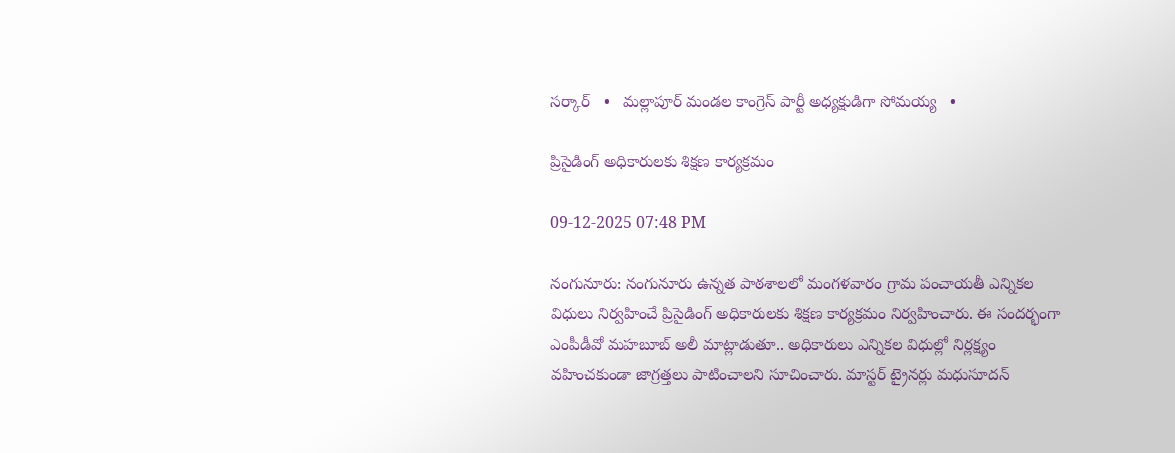సర్కార్   •   మల్లాపూర్ మండల కాంగ్రెస్ పార్టీ అధ్యక్షుడిగా సోమయ్య   •

ప్రిసైడింగ్ అధికారులకు శిక్షణ కార్యక్రమం

09-12-2025 07:48 PM

నంగునూరు: నంగునూరు ఉన్నత పాఠశాలలో మంగళవారం గ్రామ పంచాయతీ ఎన్నికల విధులు నిర్వహించే ప్రిసైడింగ్ అధికారులకు శిక్షణ కార్యక్రమం నిర్వహించారు. ఈ సందర్భంగా ఎంపీడీవో మహబూబ్ అలీ మాట్లాడుతూ.. అధికారులు ఎన్నికల విధుల్లో నిర్లక్ష్యం వహించకుండా జాగ్రత్తలు పాటించాలని సూచించారు. మాస్టర్ ట్రైనర్లు మధుసూదన్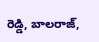రెడ్డి, బాలరాజ్,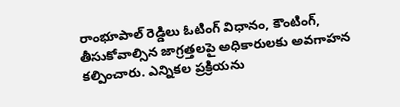రాంభూపాల్ రెడ్డిలు ఓటింగ్ విధానం, కౌంటింగ్, తీసుకోవాల్సిన జాగ్రత్తలపై అధికారులకు అవగాహన కల్పించారు. ఎన్నికల ప్రక్రియను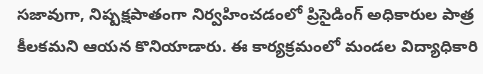సజావుగా, నిష్పక్షపాతంగా నిర్వహించడంలో ప్రిసైడింగ్ అధికారుల పాత్ర కీలకమని ఆయన కొనియాడారు. ఈ కార్యక్రమంలో మండల విద్యాధికారి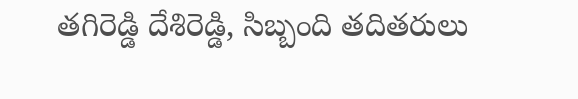తగిరెడ్డి దేశిరెడ్డి, సిబ్బంది తదితరులు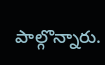పాల్గొన్నారు.